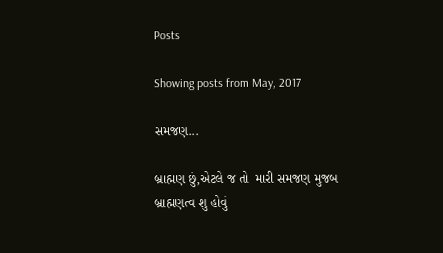Posts

Showing posts from May, 2017

સમજણ...

બ્રાહ્મણ છું,એટલે જ તો  મારી સમજણ મુજબ  બ્રાહ્મણત્વ શુ હોવું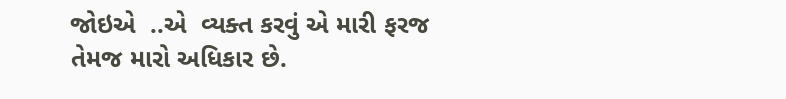જોઇએ  ..એ  વ્યક્ત કરવું એ મારી ફરજ તેમજ મારો અધિકાર છે.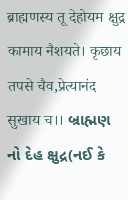ब्राह्मणस्य तू देहोयम क्षुद्र कामाय नैशयते। कृछाय तपसे चैव,प्रेत्यानंद सुखाय च।। બ્રાહ્મણ નો દેહ ક્ષુદ્ર(નઈ કે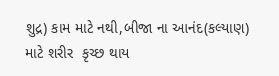શુદ્ર) કામ માટે નથી,બીજા ના આનંદ(કલ્યાણ) માટે શરીર  કૃચ્છ થાય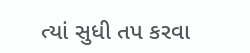ત્યાં સુધી તપ કરવા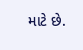માટે છે.